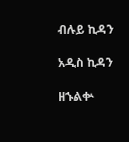ብሉይ ኪዳን

አዲስ ኪዳን

ዘኁልቍ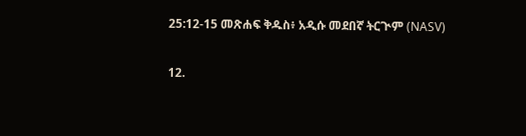25:12-15 መጽሐፍ ቅዱስ፥ አዲሱ መደበኛ ትርጒም (NASV)

12.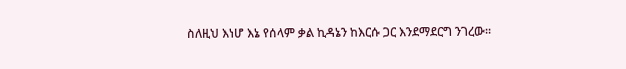ስለዚህ እነሆ እኔ የሰላም ቃል ኪዳኔን ከእርሱ ጋር እንደማደርግ ንገረው።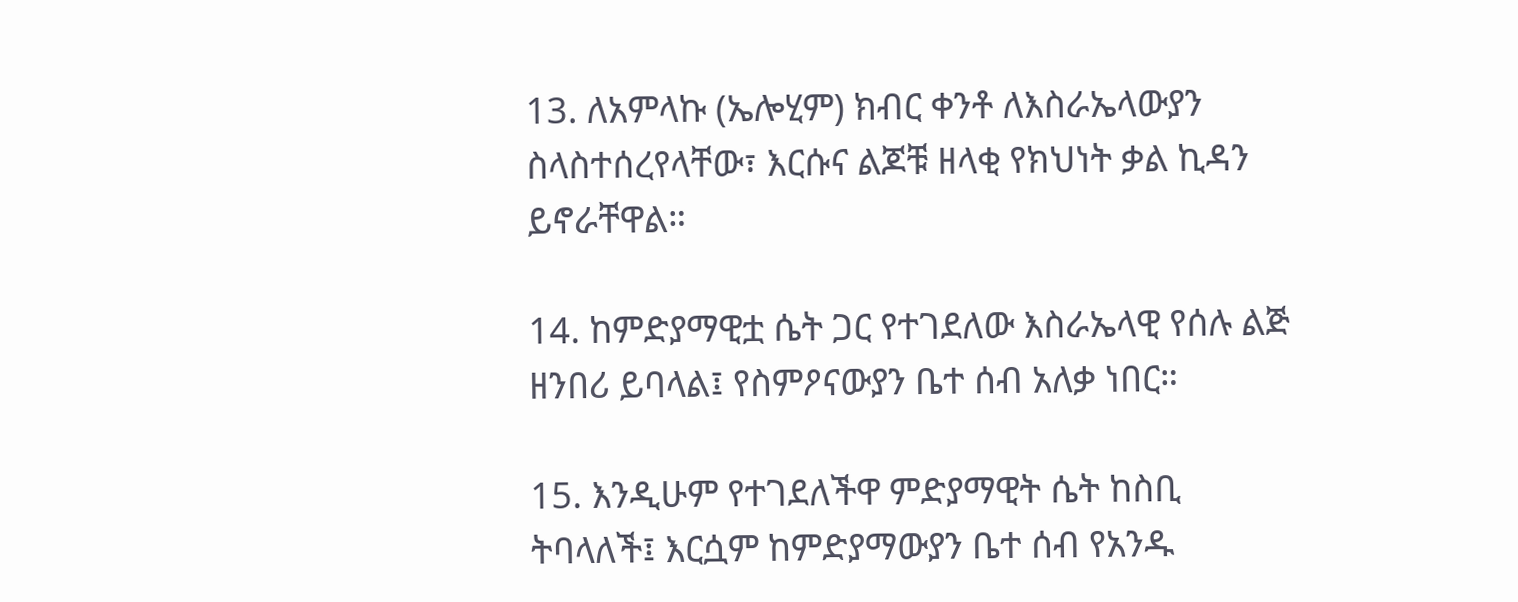13. ለአምላኩ (ኤሎሂም) ክብር ቀንቶ ለእስራኤላውያን ስላስተሰረየላቸው፣ እርሱና ልጆቹ ዘላቂ የክህነት ቃል ኪዳን ይኖራቸዋል።

14. ከምድያማዊቷ ሴት ጋር የተገደለው እስራኤላዊ የሰሉ ልጅ ዘንበሪ ይባላል፤ የስምዖናውያን ቤተ ሰብ አለቃ ነበር።

15. እንዲሁም የተገደለችዋ ምድያማዊት ሴት ከስቢ ትባላለች፤ እርሷም ከምድያማውያን ቤተ ሰብ የአንዱ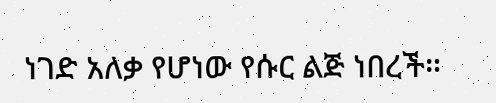ነገድ አለቃ የሆነው የሱር ልጅ ነበረች።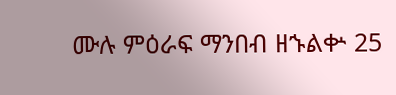ሙሉ ምዕራፍ ማንበብ ዘኁልቍ 25